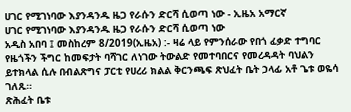ሀገር የሚገነባው እያንዳንዱ ዜጋ የራሱን ድርሻ ሲወጣ ነው - ኢዜአ አማርኛ
ሀገር የሚገነባው እያንዳንዱ ዜጋ የራሱን ድርሻ ሲወጣ ነው
አዲስ አበባ ፤ መስከረም 8/2019(ኢዜአ) :- ዛሬ ላይ የምንሰራው የበጎ ፈቃድ ተግባር የዜጎችን ችግር ከመፍታት ባሻገር ለነገው ትውልድ የመተባበርና የመረዳዳት ባህልን ይተክላል ሲሉ በብልጽግና ፓርቲ የሀረሪ ክልል ቅርንጫፍ ጽህፈት ቤት ኃላፊ አቶ ጌቱ ወዬሳ ገለጹ።
ጽሕፈት ቤቱ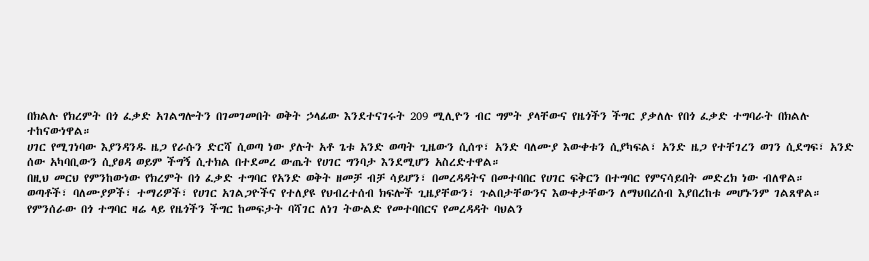በክልሉ የክረምት በጎ ፈቃድ አገልግሎትን በገመገመበት ወቅት ኃላፊው እንደተናገሩት 209 ሚሊዮን ብር ግምት ያላቸውና የዜጎችን ችግር ያቃለሉ የበጎ ፈቃድ ተግባራት በክልሉ ተከናውነዋል።
ሀገር የሚገነባው እያንዳንዱ ዜጋ የራሱን ድርሻ ሲወጣ ነው ያሉት አቶ ጌቱ አንድ ወጣት ጊዜውን ሲሰጥ፣ አንድ ባለሙያ እውቀቱን ሲያካፍል፣ አንድ ዜጋ የተቸገረን ወገን ሲደግፍ፣ አንድ ሰው አካባቢውን ሲያፀዳ ወይም ችግኝ ሲተክል በተደመረ ውጤት የሀገር ግንባታ እንደሚሆን አስረድተዋል።
በዚህ መርህ የምንከውነው የክረምት በጎ ፈቃድ ተግባር የአንድ ወቅት ዘመቻ ብቻ ሳይሆን፣ በመረዳዳትና በመተባበር የሀገር ፍቅርን በተግባር የምናሳይበት መድረክ ነው ብለዋል።
ወጣቶች፣ ባለሙያዎች፣ ተማሪዎች፣ የሀገር አገልጋዮችና የተለያዩ የህብረተሰብ ክፍሎች ጊዜያቸውን፣ ጉልበታቸውንና እውቀታቸውን ለማህበረሰብ እያበረከቱ መሆኑንም ገልጸዋል።
የምንሰራው በጎ ተግባር ዛሬ ላይ የዜጎችን ችግር ከመፍታት ባሻገር ለነገ ትውልድ የመተባበርና የመረዳዳት ባህልን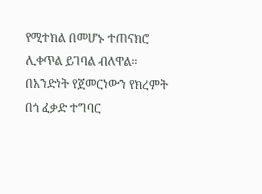የሚተክል በመሆኑ ተጠናክሮ ሊቀጥል ይገባል ብለዋል።
በአንድነት የጀመርነውን የክረምት በጎ ፈቃድ ተግባር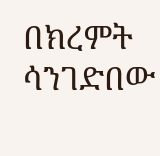በክረምት ሳንገድበው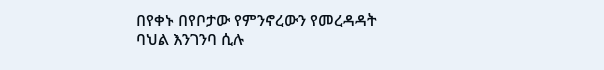በየቀኑ በየቦታው የምንኖረውን የመረዳዳት ባህል እንገንባ ሲሉ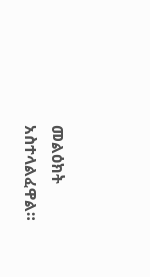መልዕክት አስተላልፈዋል።